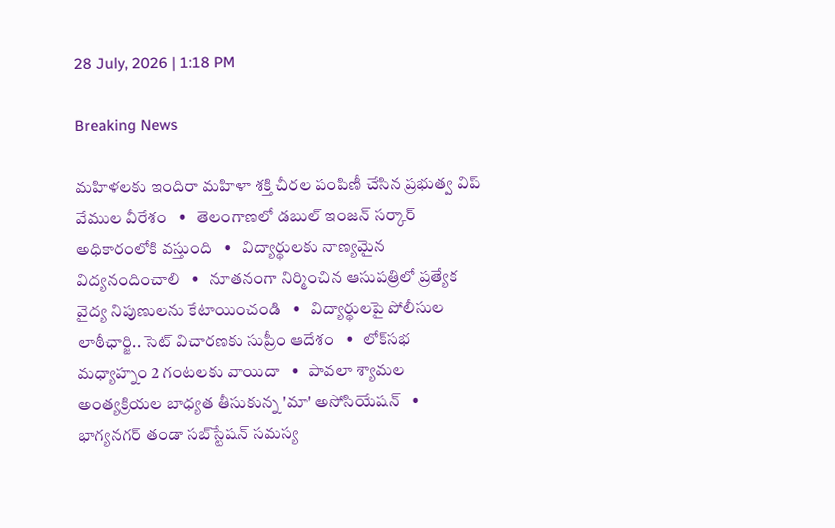28 July, 2026 | 1:18 PM

Breaking News

మహిళలకు ఇందిరా మహిళా శక్తి చీరల పంపిణీ చేసిన ప్రభుత్వ విప్ వేముల వీరేశం   •   తెలంగాణలో డబుల్ ఇంజన్ సర్కార్ అధికారంలోకి వస్తుంది   •   విద్యార్థులకు నాణ్యమైన విద్యనందించాలి   •   నూతనంగా నిర్మించిన ఆసుపత్రిలో ప్రత్యేక వైద్య నిపుణులను కేటాయించండి   •   విద్యార్థులపై పోలీసుల లాఠీఛార్జి.. సెట్ విచారణకు సుప్రీం ఆదేశం   •   లోక్‌సభ మధ్యాహ్నం 2 గంటలకు వాయిదా   •   పావలా శ్యామల అంత్యక్రియల బాధ్యత తీసుకున్న 'మా' అసోసియేషన్   •   భాగ్యనగర్ తండా సబ్‌స్టేషన్ సమస్య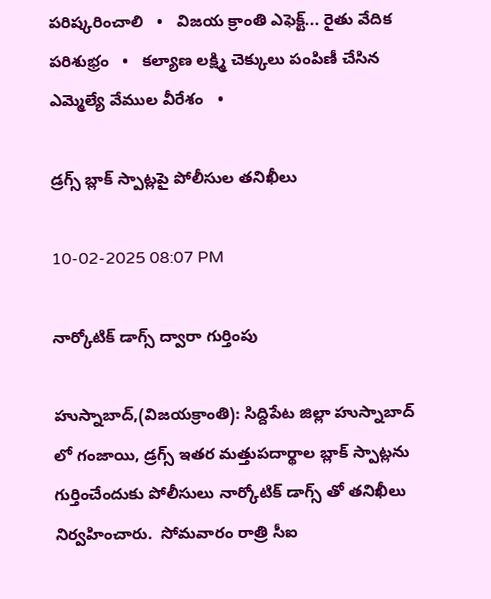పరిష్కరించాలి   •   విజయ క్రాంతి ఎఫెక్ట్... రైతు వేదిక పరిశుభ్రం   •   కల్యాణ లక్ష్మి చెక్కులు పంపిణీ చేసిన ఎమ్మెల్యే వేముల వీరేశం   •

డ్రగ్స్ బ్లాక్ స్పాట్లపై పోలీసుల తనిఖీలు

10-02-2025 08:07 PM

నార్కోటిక్ డాగ్స్ ద్వారా గుర్తింపు

హుస్నాబాద్,(విజయక్రాంతి): సిద్దిపేట జిల్లా హుస్నాబాద్ లో గంజాయి, డ్రగ్స్ ఇతర మత్తుపదార్థాల బ్లాక్ స్పాట్లను గుర్తించేందుకు పోలీసులు నార్కోటిక్ డాగ్స్ తో తనిఖీలు నిర్వహించారు.  సోమవారం రాత్రి సీఐ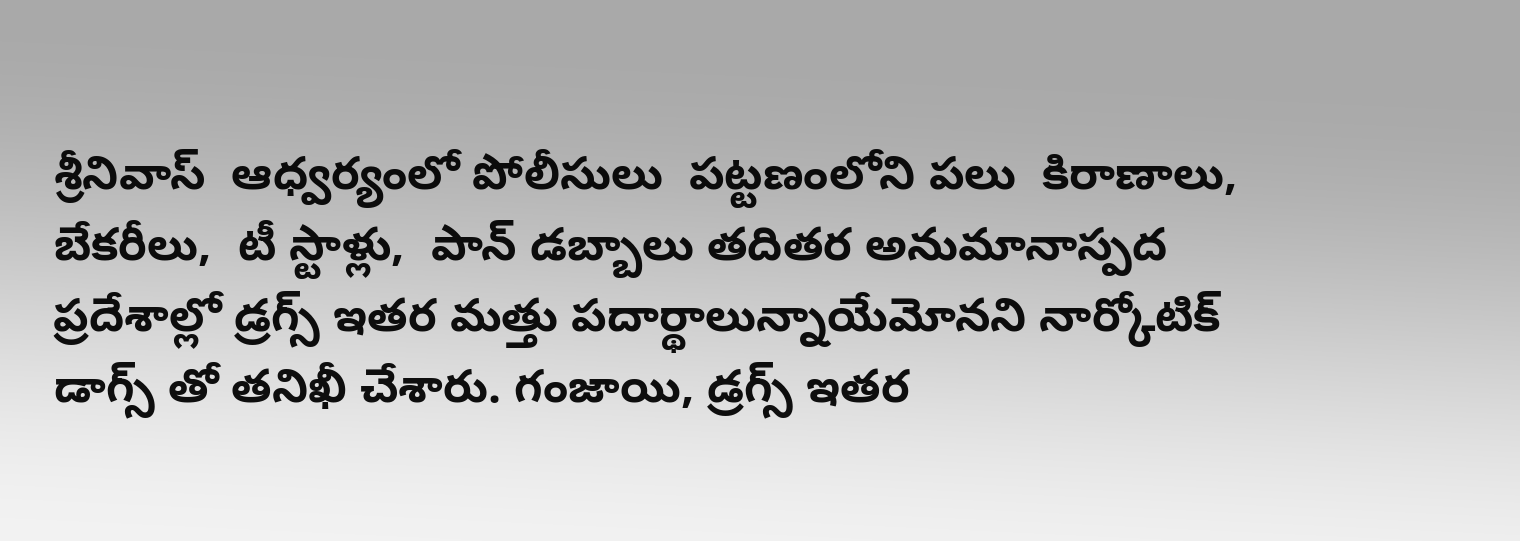శ్రీనివాస్  ఆధ్వర్యంలో పోలీసులు  పట్టణంలోని పలు  కిరాణాలు, బేకరీలు,  టీ స్టాళ్లు,  పాన్ డబ్బాలు తదితర అనుమానాస్పద ప్రదేశాల్లో డ్రగ్స్ ఇతర మత్తు పదార్థాలున్నాయేమోనని నార్కోటిక్ డాగ్స్ తో తనిఖీ చేశారు. గంజాయి, డ్రగ్స్ ఇతర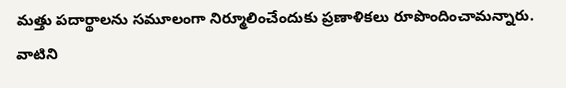మత్తు పదార్థాలను సమూలంగా నిర్మూలించేందుకు ప్రణాళికలు రూపొందించామన్నారు. వాటిని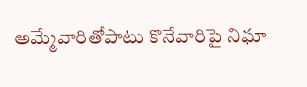అమ్మేవారితోపాటు కొనేవారిపై నిఘా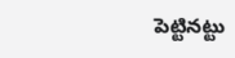పెట్టినట్టు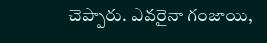చెప్పారు. ఎవరైనా గంజాయి,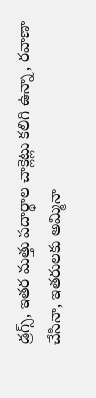డ్రగ్స్, ఇతర మత్తు పదార్థాల చాక్లెట్లు కలిగి ఉన్నా, రవాణా చేసినా, ఇతరులకు అమ్మినా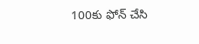100కు ఫోన్ చేసి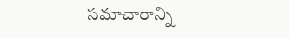సమాచారాన్ని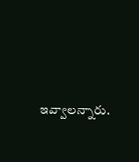ఇవ్వాలన్నారు.